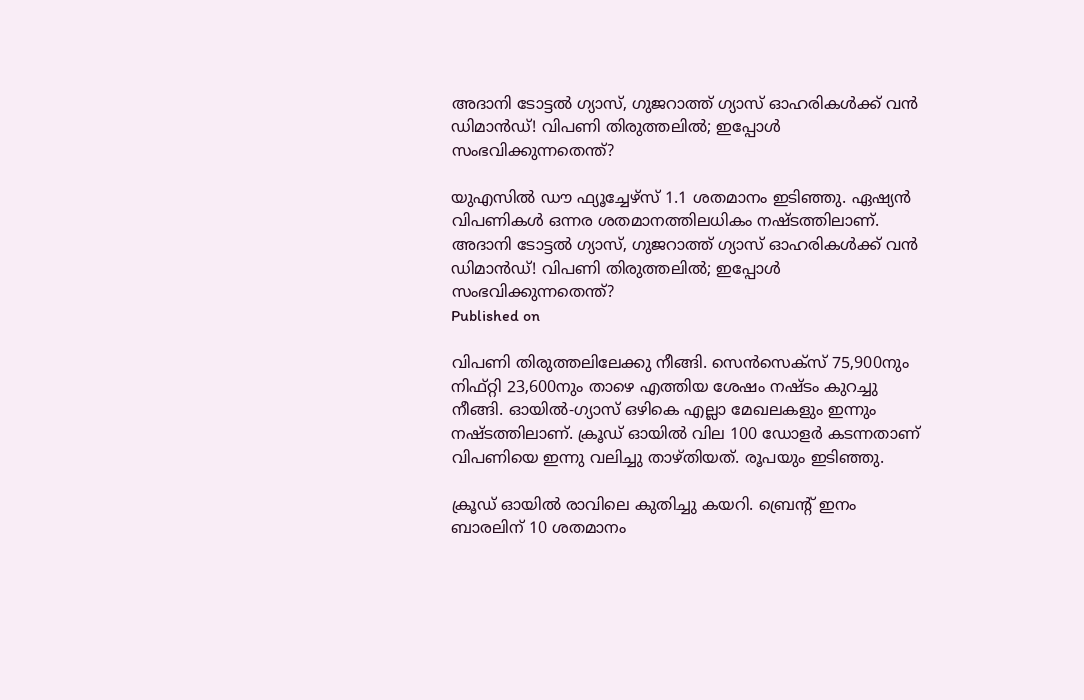അദാനി ടോട്ടല്‍ ഗ്യാസ്, ഗുജറാത്ത് ഗ്യാസ് ഓഹരികള്‍ക്ക് വന്‍ ഡിമാന്‍ഡ്! വിപണി തിരുത്തലില്‍; ഇപ്പോള്‍ സംഭവിക്കുന്നതെന്ത്?

യുഎസില്‍ ഡൗ ഫ്യൂച്ചേഴ്സ് 1.1 ശതമാനം ഇടിഞ്ഞു. ഏഷ്യന്‍ വിപണികള്‍ ഒന്നര ശതമാനത്തിലധികം നഷ്ടത്തിലാണ്.
അദാനി ടോട്ടല്‍ ഗ്യാസ്, ഗുജറാത്ത് ഗ്യാസ് ഓഹരികള്‍ക്ക് വന്‍ ഡിമാന്‍ഡ്! വിപണി തിരുത്തലില്‍; ഇപ്പോള്‍ സംഭവിക്കുന്നതെന്ത്?
Published on

വിപണി തിരുത്തലിലേക്കു നീങ്ങി. സെന്‍സെക്സ് 75,900നും നിഫ്റ്റി 23,600നും താഴെ എത്തിയ ശേഷം നഷ്ടം കുറച്ചു നീങ്ങി. ഓയില്‍-ഗ്യാസ് ഒഴികെ എല്ലാ മേഖലകളും ഇന്നും നഷ്ടത്തിലാണ്. ക്രൂഡ് ഓയില്‍ വില 100 ഡോളര്‍ കടന്നതാണ് വിപണിയെ ഇന്നു വലിച്ചു താഴ്തിയത്. രൂപയും ഇടിഞ്ഞു.

ക്രൂഡ് ഓയില്‍ രാവിലെ കുതിച്ചു കയറി. ബ്രെന്റ് ഇനം ബാരലിന് 10 ശതമാനം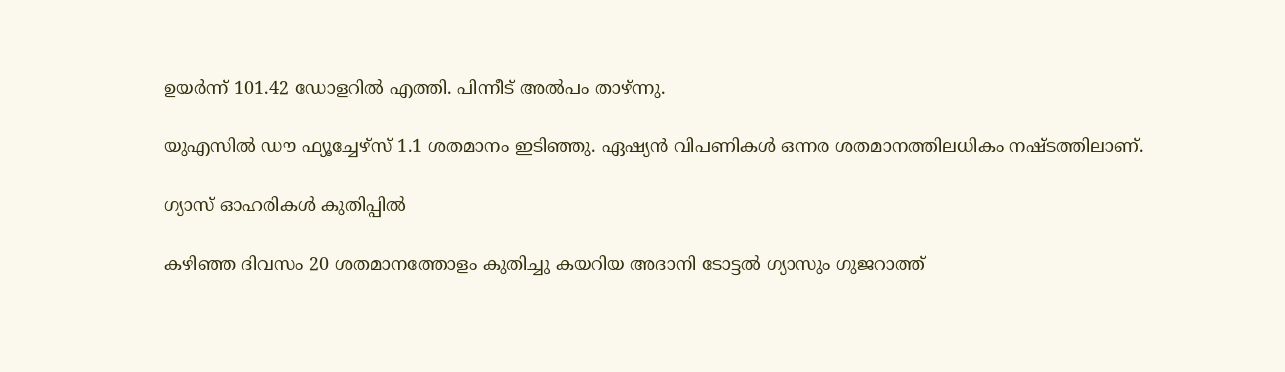ഉയര്‍ന്ന് 101.42 ഡോളറില്‍ എത്തി. പിന്നീട് അല്‍പം താഴ്ന്നു.

യുഎസില്‍ ഡൗ ഫ്യൂച്ചേഴ്സ് 1.1 ശതമാനം ഇടിഞ്ഞു. ഏഷ്യന്‍ വിപണികള്‍ ഒന്നര ശതമാനത്തിലധികം നഷ്ടത്തിലാണ്.

ഗ്യാസ് ഓഹരികള്‍ കുതിപ്പില്‍

കഴിഞ്ഞ ദിവസം 20 ശതമാനത്തോളം കുതിച്ചു കയറിയ അദാനി ടോട്ടല്‍ ഗ്യാസും ഗുജറാത്ത്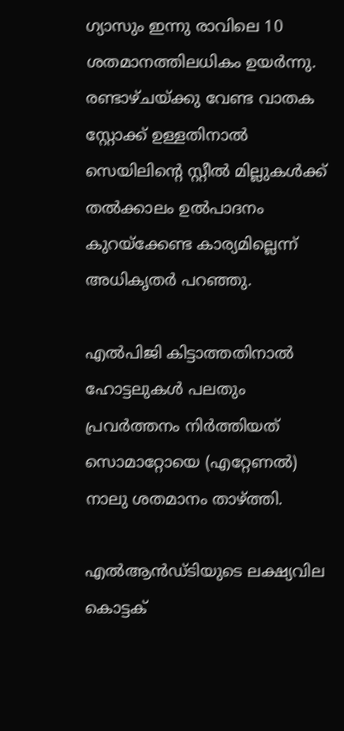ഗ്യാസും ഇന്നു രാവിലെ 10 ശതമാനത്തിലധികം ഉയര്‍ന്നു. രണ്ടാഴ്ചയ്ക്കു വേണ്ട വാതക സ്റ്റോക്ക് ഉള്ളതിനാല്‍ സെയിലിന്റെ സ്റ്റീല്‍ മില്ലുകള്‍ക്ക് തല്‍ക്കാലം ഉല്‍പാദനം കുറയ്‌ക്കേണ്ട കാര്യമില്ലെന്ന് അധികൃതര്‍ പറഞ്ഞു.

എല്‍പിജി കിട്ടാത്തതിനാല്‍ ഹോട്ടലുകള്‍ പലതും പ്രവര്‍ത്തനം നിര്‍ത്തിയത് സൊമാറ്റോയെ (എറ്റേണല്‍) നാലു ശതമാനം താഴ്ത്തി.

എല്‍ആന്‍ഡ്ടിയുടെ ലക്ഷ്യവില കൊട്ടക്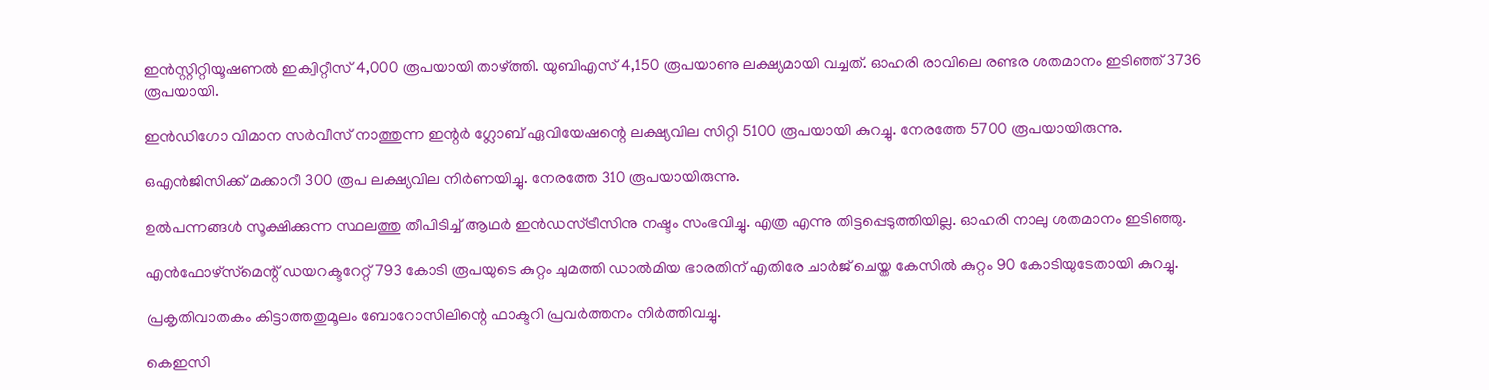ഇന്‍സ്റ്റിറ്റിയൂഷണല്‍ ഇക്വിറ്റീസ് 4,000 രൂപയായി താഴ്ത്തി. യുബിഎസ് 4,150 രൂപയാണു ലക്ഷ്യമായി വച്ചത്. ഓഹരി രാവിലെ രണ്ടര ശതമാനം ഇടിഞ്ഞ് 3736 രൂപയായി.

ഇന്‍ഡിഗോ വിമാന സര്‍വീസ് നാത്തുന്ന ഇന്റര്‍ ഗ്ലോബ് ഏവിയേഷന്റെ ലക്ഷ്യവില സിറ്റി 5100 രൂപയായി കുറച്ചു. നേരത്തേ 5700 രൂപയായിരുന്നു.

ഒഎന്‍ജിസിക്ക് മക്കാറീ 300 രൂപ ലക്ഷ്യവില നിര്‍ണയിച്ചു. നേരത്തേ 310 രൂപയായിരുന്നു.

ഉല്‍പന്നങ്ങള്‍ സൂക്ഷിക്കുന്ന സ്ഥലത്തു തീപിടിച്ച് ആഥര്‍ ഇന്‍ഡസ്ട്രീസിനു നഷ്ടം സംഭവിച്ചു. എത്ര എന്നു തിട്ടപ്പെടുത്തിയില്ല. ഓഹരി നാലു ശതമാനം ഇടിഞ്ഞു.

എന്‍ഫോഴ്‌സ്‌മെന്റ് ഡയറക്ടറേറ്റ് 793 കോടി രൂപയുടെ കുറ്റം ചുമത്തി ഡാല്‍മിയ ഭാരതിന് എതിരേ ചാര്‍ജ് ചെയ്ത കേസില്‍ കുറ്റം 90 കോടിയുടേതായി കുറച്ചു.

പ്രകൃതിവാതകം കിട്ടാത്തതുമൂലം ബോറോസിലിന്റെ ഫാക്ടറി പ്രവര്‍ത്തനം നിര്‍ത്തിവച്ചു.

കെഇസി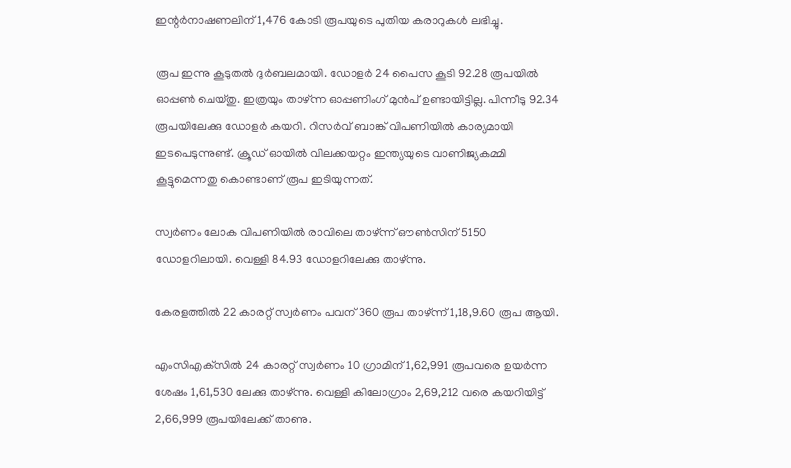ഇന്റര്‍നാഷണലിന് 1,476 കോടി രൂപയുടെ പുതിയ കരാറുകള്‍ ലഭിച്ചു.

രൂപ ഇന്നു കൂടുതല്‍ ദുര്‍ബലമായി. ഡോളര്‍ 24 പൈസ കൂടി 92.28 രൂപയില്‍ ഓപ്പണ്‍ ചെയ്തു. ഇത്രയും താഴ്ന്ന ഓപ്പണിംഗ് മുന്‍പ് ഉണ്ടായിട്ടില്ല. പിന്നീടു 92.34 രൂപയിലേക്കു ഡോളര്‍ കയറി. റിസര്‍വ് ബാങ്ക് വിപണിയില്‍ കാര്യമായി ഇടപെടുന്നുണ്ട്. ക്രൂഡ് ഓയില്‍ വിലക്കയറ്റം ഇന്ത്യയുടെ വാണിജ്യകമ്മി കൂട്ടുമെന്നതു കൊണ്ടാണ് രൂപ ഇടിയുന്നത്.

സ്വര്‍ണം ലോക വിപണിയില്‍ രാവിലെ താഴ്ന്ന് ഔണ്‍സിന് 5150 ഡോളറിലായി. വെള്ളി 84.93 ഡോളറിലേക്കു താഴ്ന്നു.

കേരളത്തില്‍ 22 കാരറ്റ് സ്വര്‍ണം പവന് 360 രൂപ താഴ്ന്ന് 1,18,9.60 രൂപ ആയി.

എംസിഎക്‌സില്‍ 24 കാരറ്റ് സ്വര്‍ണം 10 ഗ്രാമിന് 1,62,991 രൂപവരെ ഉയര്‍ന്ന ശേഷം 1,61,530 ലേക്കു താഴ്ന്നു. വെള്ളി കിലോഗ്രാം 2,69,212 വരെ കയറിയിട്ട് 2,66,999 രൂപയിലേക്ക് താണു.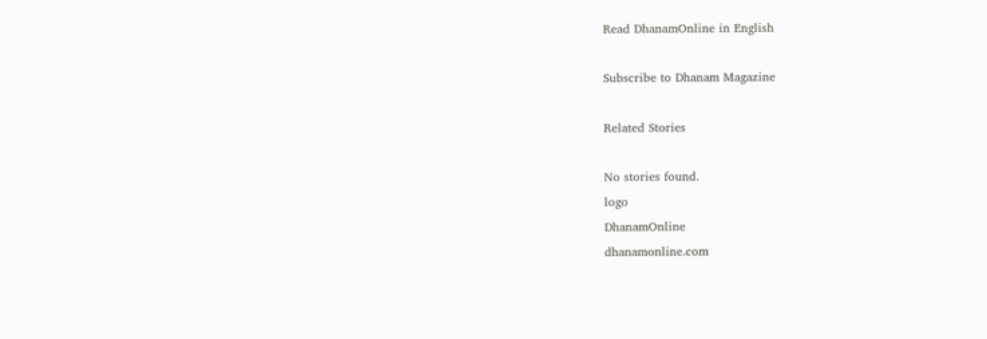Read DhanamOnline in English

Subscribe to Dhanam Magazine

Related Stories

No stories found.
logo
DhanamOnline
dhanamonline.com